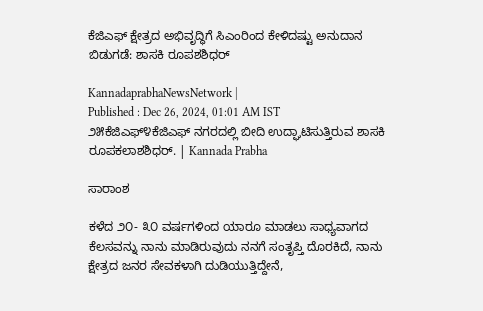ಕೆಜಿಎಫ್ ಕ್ಷೇತ್ರದ ಅಭಿವೃದ್ಧಿಗೆ ಸಿಎಂರಿಂದ ಕೇಳಿದಷ್ಟು ಅನುದಾನ ಬಿಡುಗಡೆ: ಶಾಸಕಿ ರೂಪಶಶಿಧರ್

KannadaprabhaNewsNetwork |
Published : Dec 26, 2024, 01:01 AM IST
೨೫ಕೆಜಿಎಫ್೪ಕೆಜಿಎಫ್ ನಗರದಲ್ಲಿ ಬೀದಿ ಉದ್ಘಾಟಿಸುತ್ತಿರುವ ಶಾಸಕಿ ರೂಪಕಲಾಶಶಿಧರ್. | Kannada Prabha

ಸಾರಾಂಶ

ಕಳೆದ ೨೦- ೩೦ ವರ್ಷಗಳಿಂದ ಯಾರೂ ಮಾಡಲು ಸಾಧ್ಯವಾಗದ ಕೆಲಸವನ್ನು ನಾನು ಮಾಡಿರುವುದು ನನಗೆ ಸಂತೃಪ್ತಿ ದೊರಕಿದೆ, ನಾನು ಕ್ಷೇತ್ರದ ಜನರ ಸೇವಕಳಾಗಿ ದುಡಿಯುತ್ತಿದ್ದೇನೆ,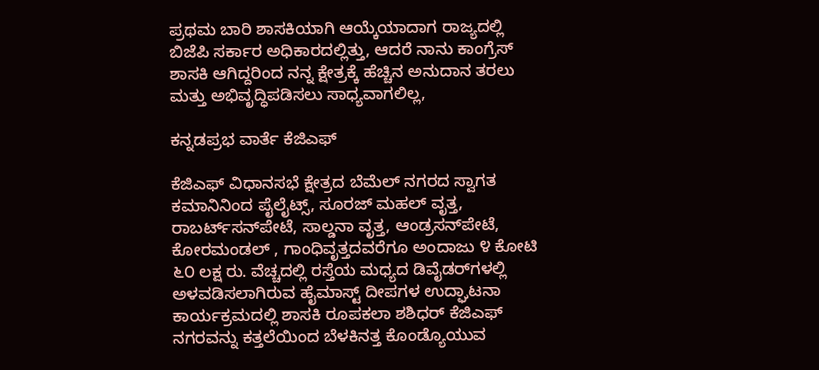ಪ್ರಥಮ ಬಾರಿ ಶಾಸಕಿಯಾಗಿ ಆಯ್ಕೆಯಾದಾಗ ರಾಜ್ಯದಲ್ಲಿ ಬಿಜೆಪಿ ಸರ್ಕಾರ ಅಧಿಕಾರದಲ್ಲಿತ್ತು, ಆದರೆ ನಾನು ಕಾಂಗ್ರೆಸ್ ಶಾಸಕಿ ಆಗಿದ್ದರಿಂದ ನನ್ನ ಕ್ಷೇತ್ರಕ್ಕೆ ಹೆಚ್ಚಿನ ಅನುದಾನ ತರಲು ಮತ್ತು ಅಭಿವೃದ್ಧಿಪಡಿಸಲು ಸಾಧ್ಯವಾಗಲಿಲ್ಲ,

ಕನ್ನಡಪ್ರಭ ವಾರ್ತೆ ಕೆಜಿಎಫ್

ಕೆಜಿಎಫ್ ವಿಧಾನಸಭೆ ಕ್ಷೇತ್ರದ ಬೆಮೆಲ್ ನಗರದ ಸ್ವಾಗತ ಕಮಾನಿನಿಂದ ಪೈಲೈಟ್ಸ್, ಸೂರಜ್ ಮಹಲ್ ವೃತ್ತ, ರಾಬರ್ಟ್‌ಸನ್‌ಪೇಟೆ, ಸಾಲ್ಡನಾ ವೃತ್ತ, ಆಂಡ್ರಸನ್‌ಪೇಟೆ, ಕೋರಮಂಡಲ್ , ಗಾಂಧಿವೃತ್ತದವರೆಗೂ ಅಂದಾಜು ೪ ಕೋಟಿ ೬೦ ಲಕ್ಷ ರು. ವೆಚ್ಚದಲ್ಲಿ ರಸ್ತೆಯ ಮಧ್ಯದ ಡಿವೈಡರ್‌ಗಳಲ್ಲಿ ಅಳವಡಿಸಲಾಗಿರುವ ಹೈಮಾಸ್ಟ್ ದೀಪಗಳ ಉದ್ಘಾಟನಾ ಕಾರ್ಯಕ್ರಮದಲ್ಲಿ ಶಾಸಕಿ ರೂಪಕಲಾ ಶಶಿಧರ್ ಕೆಜಿಎಫ್ ನಗರವನ್ನು ಕತ್ತಲೆಯಿಂದ ಬೆಳಕಿನತ್ತ ಕೊಂಡ್ಯೊಯುವ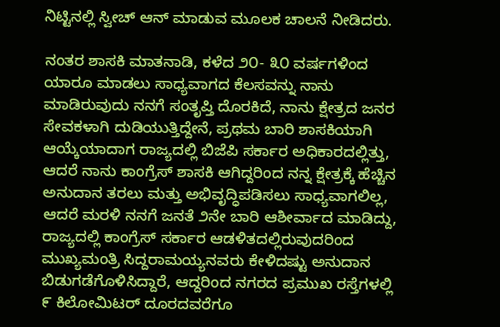ನಿಟ್ಟಿನಲ್ಲಿ ಸ್ವೀಚ್ ಆನ್ ಮಾಡುವ ಮೂಲಕ ಚಾಲನೆ ನೀಡಿದರು.

ನಂತರ ಶಾಸಕಿ ಮಾತನಾಡಿ, ಕಳೆದ ೨೦- ೩೦ ವರ್ಷಗಳಿಂದ ಯಾರೂ ಮಾಡಲು ಸಾಧ್ಯವಾಗದ ಕೆಲಸವನ್ನು ನಾನು ಮಾಡಿರುವುದು ನನಗೆ ಸಂತೃಪ್ತಿ ದೊರಕಿದೆ, ನಾನು ಕ್ಷೇತ್ರದ ಜನರ ಸೇವಕಳಾಗಿ ದುಡಿಯುತ್ತಿದ್ದೇನೆ, ಪ್ರಥಮ ಬಾರಿ ಶಾಸಕಿಯಾಗಿ ಆಯ್ಕೆಯಾದಾಗ ರಾಜ್ಯದಲ್ಲಿ ಬಿಜೆಪಿ ಸರ್ಕಾರ ಅಧಿಕಾರದಲ್ಲಿತ್ತು, ಆದರೆ ನಾನು ಕಾಂಗ್ರೆಸ್ ಶಾಸಕಿ ಆಗಿದ್ದರಿಂದ ನನ್ನ ಕ್ಷೇತ್ರಕ್ಕೆ ಹೆಚ್ಚಿನ ಅನುದಾನ ತರಲು ಮತ್ತು ಅಭಿವೃದ್ಧಿಪಡಿಸಲು ಸಾಧ್ಯವಾಗಲಿಲ್ಲ, ಆದರೆ ಮರಳಿ ನನಗೆ ಜನತೆ ೨ನೇ ಬಾರಿ ಆಶೀರ್ವಾದ ಮಾಡಿದ್ದು, ರಾಜ್ಯದಲ್ಲಿ ಕಾಂಗ್ರೆಸ್ ಸರ್ಕಾರ ಆಡಳಿತದಲ್ಲಿರುವುದರಿಂದ ಮುಖ್ಯಮಂತ್ರಿ ಸಿದ್ದರಾಮಯ್ಯನವರು ಕೇಳಿದಷ್ಟು ಅನುದಾನ ಬಿಡುಗಡೆಗೊಳಿಸಿದ್ದಾರೆ, ಆದ್ದರಿಂದ ನಗರದ ಪ್ರಮುಖ ರಸ್ತೆಗಳಲ್ಲಿ ೯ ಕಿಲೋಮಿಟರ್ ದೂರದವರೆಗೂ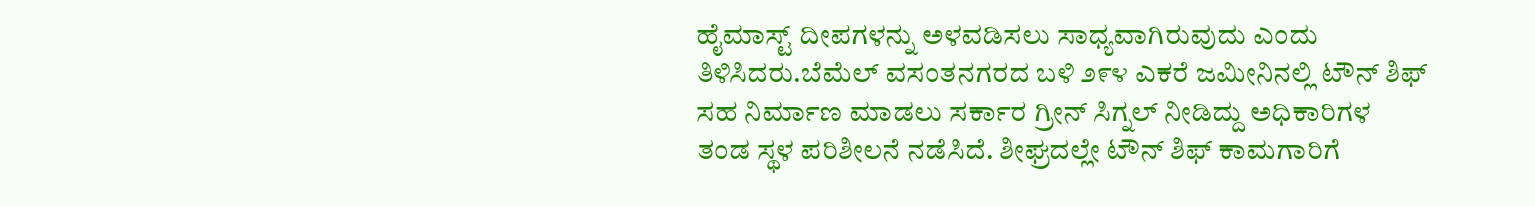ಹೈಮಾಸ್ಟ್ ದೀಪಗಳನ್ನು ಅಳವಡಿಸಲು ಸಾಧ್ಯವಾಗಿರುವುದು ಎಂದು ತಿಳಿಸಿದರು.ಬೆಮೆಲ್ ವಸಂತನಗರದ ಬಳಿ ೨೯೪ ಎಕರೆ ಜಮೀನಿನಲ್ಲಿ ಟೌನ್ ಶಿಫ್ ಸಹ ನಿರ್ಮಾಣ ಮಾಡಲು ಸರ್ಕಾರ ಗ್ರೀನ್ ಸಿಗ್ನಲ್ ನೀಡಿದ್ದು ಅಧಿಕಾರಿಗಳ ತಂಡ ಸ್ಥಳ ಪರಿಶೀಲನೆ ನಡೆಸಿದೆ. ಶೀಘ್ರದಲ್ಲೇ ಟೌನ್ ಶಿಫ್ ಕಾಮಗಾರಿಗೆ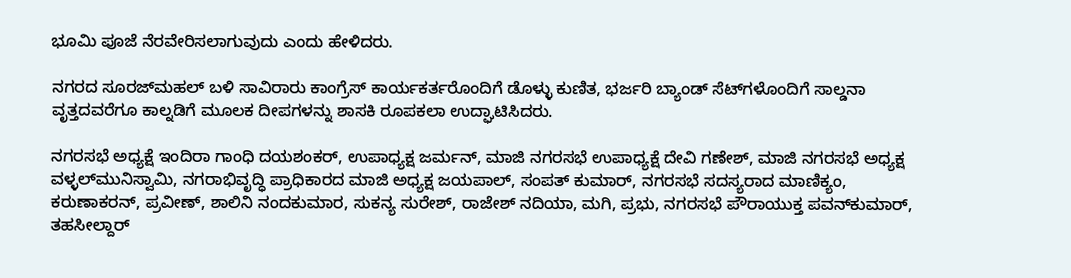ಭೂಮಿ ಪೂಜೆ ನೆರವೇರಿಸಲಾಗುವುದು ಎಂದು ಹೇಳಿದರು.

ನಗರದ ಸೂರಜ್‌ಮಹಲ್ ಬಳಿ ಸಾವಿರಾರು ಕಾಂಗ್ರೆಸ್ ಕಾರ್ಯಕರ್ತರೊಂದಿಗೆ ಡೊಳ್ಳು ಕುಣಿತ, ಭರ್ಜರಿ ಬ್ಯಾಂಡ್ ಸೆಟ್‌ಗಳೊಂದಿಗೆ ಸಾಲ್ಡನಾ ವೃತ್ತದವರೆಗೂ ಕಾಲ್ನಡಿಗೆ ಮೂಲಕ ದೀಪಗಳನ್ನು ಶಾಸಕಿ ರೂಪಕಲಾ ಉದ್ಘಾಟಿಸಿದರು.

ನಗರಸಭೆ ಅಧ್ಯಕ್ಷೆ ಇಂದಿರಾ ಗಾಂಧಿ ದಯಶಂಕರ್, ಉಪಾಧ್ಯಕ್ಷ ಜರ್ಮನ್, ಮಾಜಿ ನಗರಸಭೆ ಉಪಾಧ್ಯಕ್ಷೆ ದೇವಿ ಗಣೇಶ್, ಮಾಜಿ ನಗರಸಭೆ ಅಧ್ಯಕ್ಷ ವಳ್ಳಲ್‌ಮುನಿಸ್ವಾಮಿ, ನಗರಾಭಿವೃದ್ಧಿ ಪ್ರಾಧಿಕಾರದ ಮಾಜಿ ಅಧ್ಯಕ್ಷ ಜಯಪಾಲ್, ಸಂಪತ್ ಕುಮಾರ್, ನಗರಸಭೆ ಸದಸ್ಯರಾದ ಮಾಣಿಕ್ಯಂ, ಕರುಣಾಕರನ್, ಪ್ರವೀಣ್, ಶಾಲಿನಿ ನಂದಕುಮಾರ, ಸುಕನ್ಯ ಸುರೇಶ್, ರಾಜೇಶ್ ನದಿಯಾ, ಮಗಿ, ಪ್ರಭು, ನಗರಸಭೆ ಪೌರಾಯುಕ್ತ ಪವನ್‌ಕುಮಾರ್, ತಹಸೀಲ್ದಾರ್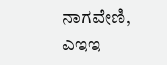ನಾಗವೇಣಿ, ಎಇಇ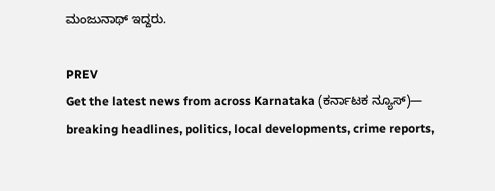ಮಂಜುನಾಥ್ ಇದ್ದರು.

PREV
Get the latest news from across Karnataka (ಕರ್ನಾಟಕ ನ್ಯೂಸ್)— breaking headlines, politics, local developments, crime reports,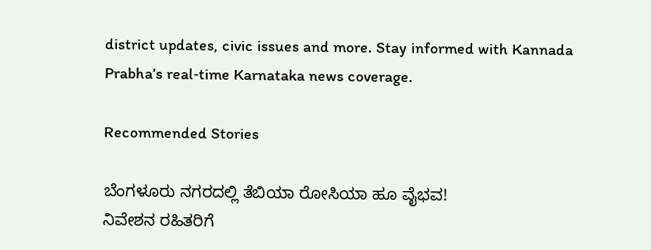district updates, civic issues and more. Stay informed with Kannada Prabha’s real‑time Karnataka news coverage.

Recommended Stories

ಬೆಂಗಳೂರು ನಗರದಲ್ಲಿ ತೆಬಿಯಾ ರೋಸಿಯಾ ಹೂ ವೈಭವ!
ನಿವೇಶನ ರಹಿತರಿಗೆ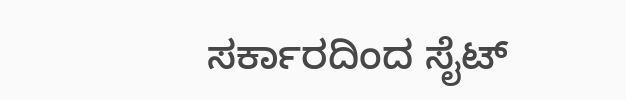ಸರ್ಕಾರದಿಂದ ಸೈಟ್‌